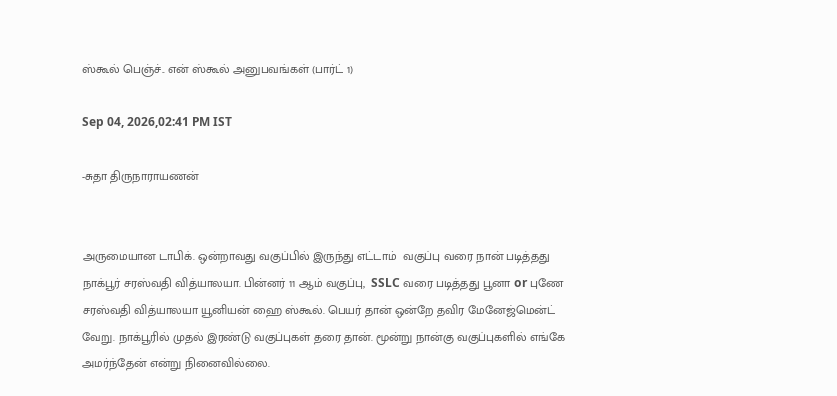ஸ்கூல் பெஞ்ச்.. என் ஸ்கூல் அனுபவங்கள் (பார்ட் 1)

Sep 04, 2026,02:41 PM IST

-சுதா திருநாராயணன்


அருமையான டாபிக். ஒன்றாவது வகுப்பில் இருந்து எட்டாம்  வகுப்பு வரை நான் படித்தது நாக்பூர் சரஸ்வதி வித்யாலயா. பின்னர் 11 ஆம் வகுப்பு,  SSLC வரை படித்தது பூனா or புணே சரஸ்வதி வித்யாலயா யூனியன் ஹை ஸ்கூல். பெயர் தான் ஒன்றே தவிர மேனேஜ்மென்ட்  வேறு. நாக்பூரில் முதல் இரண்டு வகுப்புகள் தரை தான். மூன்று நான்கு வகுப்புகளில் எங்கே அமர்ந்தேன் என்று நினைவில்லை.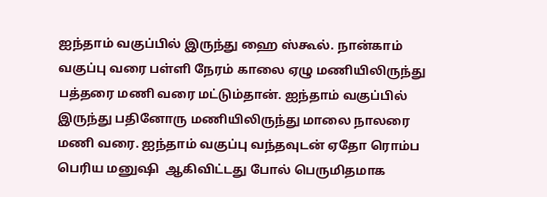ஐந்தாம் வகுப்பில் இருந்து ஹை ஸ்கூல். நான்காம் வகுப்பு வரை பள்ளி நேரம் காலை ஏழு மணியிலிருந்து பத்தரை மணி வரை மட்டும்தான். ஐந்தாம் வகுப்பில் இருந்து பதினோரு மணியிலிருந்து மாலை நாலரை மணி வரை. ஐந்தாம் வகுப்பு வந்தவுடன் ஏதோ ரொம்ப பெரிய மனுஷி  ஆகிவிட்டது போல் பெருமிதமாக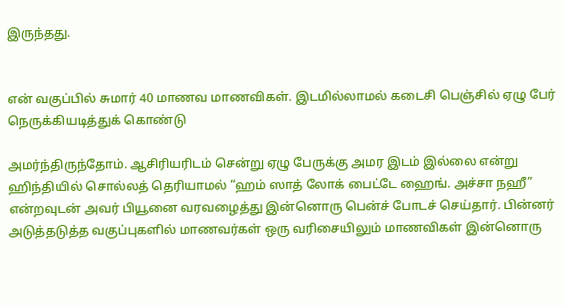இருந்தது.


என் வகுப்பில் சுமார் 40 மாணவ மாணவிகள். இடமில்லாமல் கடைசி பெஞ்சில் ஏழு பேர் நெருக்கியடித்துக் கொண்டு

அமர்ந்திருந்தோம். ஆசிரியரிடம் சென்று ஏழு பேருக்கு அமர இடம் இல்லை என்று ஹிந்தியில் சொல்லத் தெரியாமல் “ஹம் ஸாத் லோக் பைட்டே ஹைங். அச்சா நஹீ” என்றவுடன் அவர் பியூனை வரவழைத்து இன்னொரு பென்ச் போடச் செய்தார். பின்னர் அடுத்தடுத்த வகுப்புகளில் மாணவர்கள் ஒரு வரிசையிலும் மாணவிகள் இன்னொரு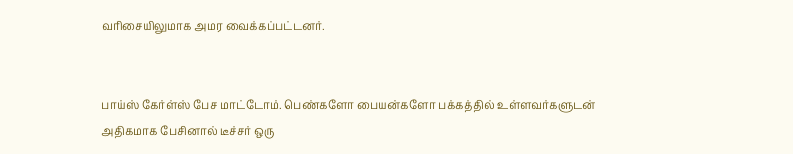வரிசையிலுமாக அமர வைக்கப்பட்டனர்.


பாய்ஸ் கேர்ள்ஸ் பேச மாட்டோம். பெண்களோ பையன்களோ பக்கத்தில் உள்ளவர்களுடன்  அதிகமாக பேசினால் டீச்சர் ஒரு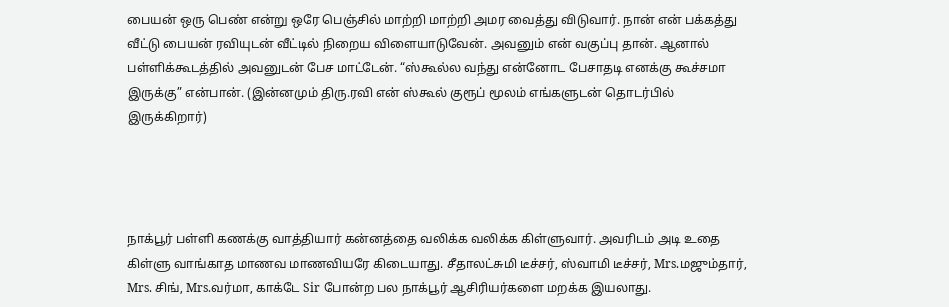பையன் ஒரு பெண் என்று ஒரே பெஞ்சில் மாற்றி மாற்றி அமர வைத்து விடுவார். நான் என் பக்கத்து வீட்டு பையன் ரவியுடன் வீட்டில் நிறைய விளையாடுவேன். அவனும் என் வகுப்பு தான். ஆனால் பள்ளிக்கூடத்தில் அவனுடன் பேச மாட்டேன். “ஸ்கூல்ல வந்து என்னோட பேசாதடி எனக்கு கூச்சமா இருக்கு” என்பான். (இன்னமும் திரு.ரவி என் ஸ்கூல் குரூப் மூலம் எங்களுடன் தொடர்பில் இருக்கிறார்)




நாக்பூர் பள்ளி கணக்கு வாத்தியார் கன்னத்தை வலிக்க வலிக்க கிள்ளுவார். அவரிடம் அடி உதை கிள்ளு வாங்காத மாணவ மாணவியரே கிடையாது. சீதாலட்சுமி டீச்சர், ஸ்வாமி டீச்சர், Mrs.மஜும்தார், Mrs. சிங், Mrs.வர்மா, காக்டே Sir போன்ற பல நாக்பூர் ஆசிரியர்களை மறக்க இயலாது.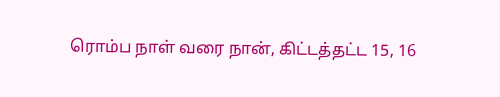ரொம்ப நாள் வரை நான், கிட்டத்தட்ட 15, 16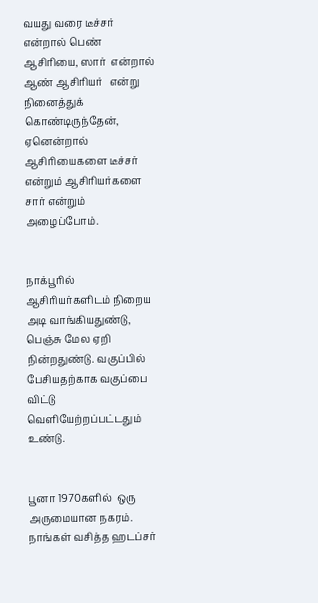வயது வரை டீச்சர் என்றால் பெண் ஆசிரியை, ஸார்  என்றால் ஆண் ஆசிரியர்   என்று நினைத்துக் கொண்டிருந்தேன், ஏனென்றால் ஆசிரியைகளை டீச்சர் என்றும் ஆசிரியர்களை சார் என்றும் அழைப்போம்.


நாக்பூரில் ஆசிரியர்களிடம் நிறைய அடி வாங்கியதுண்டு, பெஞ்சு மேல ஏறி நின்றதுண்டு. வகுப்பில் பேசியதற்காக வகுப்பை விட்டு வெளியேற்றப்பட்டதும் உண்டு.


பூனா 1970களில்  ஒரு அருமையான நகரம். நாங்கள் வசித்த ஹடப்சர்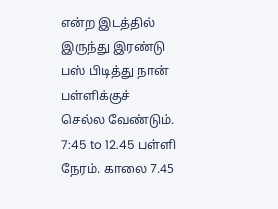என்ற இடத்தில் இருந்து இரண்டு பஸ் பிடித்து நான் பள்ளிக்குச் செல்ல வேண்டும்.  7:45 to 12.45 பள்ளி நேரம். காலை 7.45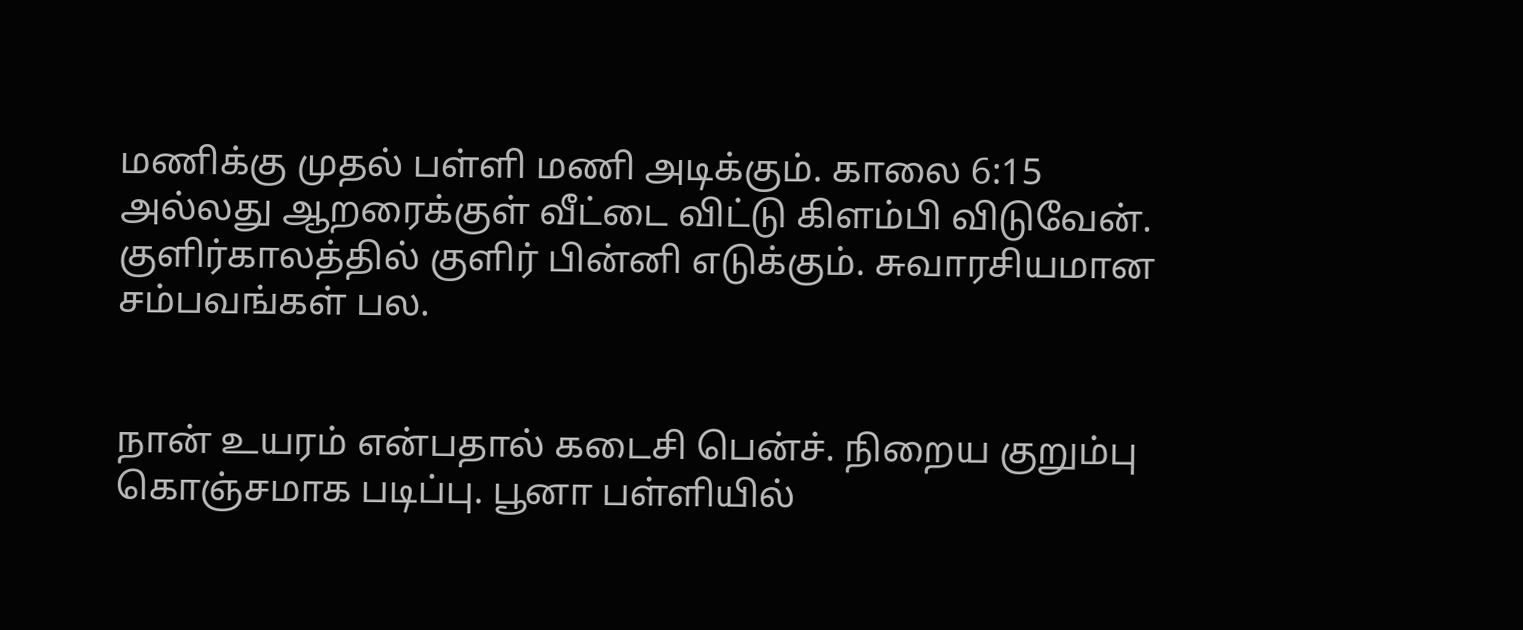மணிக்கு முதல் பள்ளி மணி அடிக்கும். காலை 6:15 அல்லது ஆறரைக்குள் வீட்டை விட்டு கிளம்பி விடுவேன். குளிர்காலத்தில் குளிர் பின்னி எடுக்கும். சுவாரசியமான சம்பவங்கள் பல.


நான் உயரம் என்பதால் கடைசி பென்ச். நிறைய குறும்பு கொஞ்சமாக படிப்பு. பூனா பள்ளியில்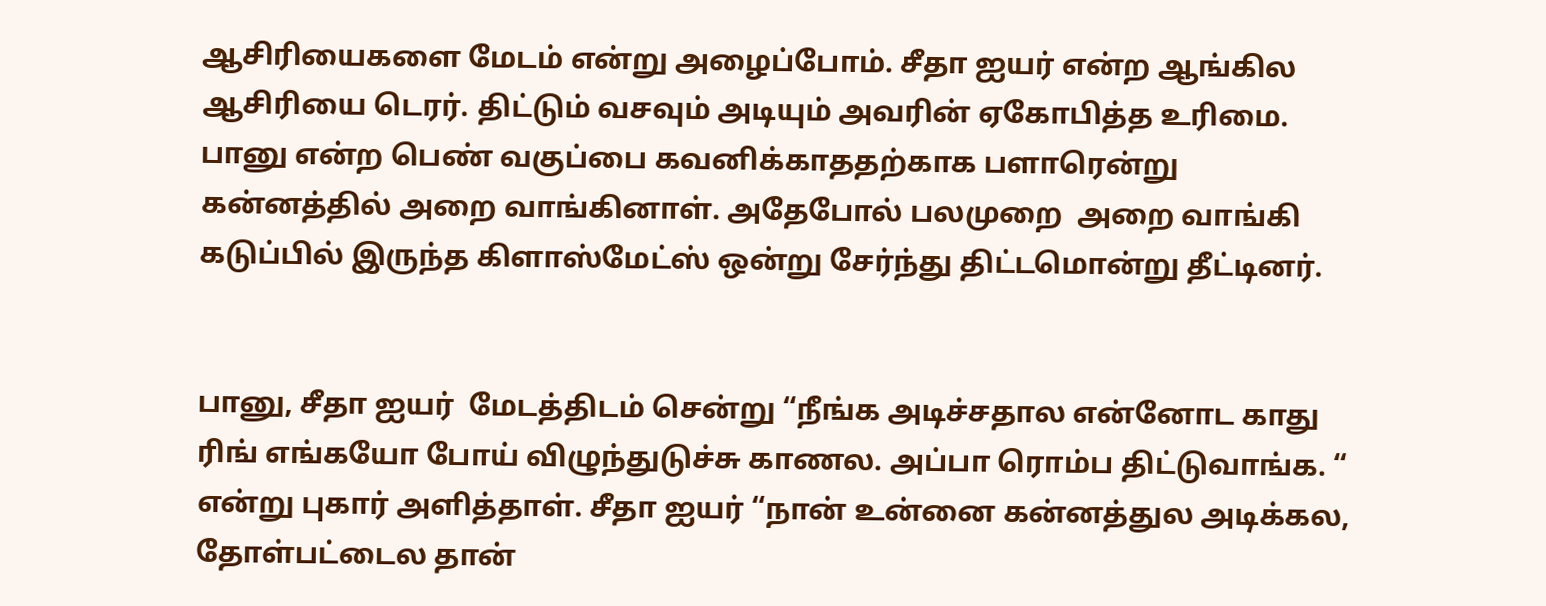ஆசிரியைகளை மேடம் என்று அழைப்போம். சீதா ஐயர் என்ற ஆங்கில ஆசிரியை டெரர். திட்டும் வசவும் அடியும் அவரின் ஏகோபித்த உரிமை. பானு என்ற பெண் வகுப்பை கவனிக்காததற்காக பளாரென்று கன்னத்தில் அறை வாங்கினாள். அதேபோல் பலமுறை  அறை வாங்கி கடுப்பில் இருந்த கிளாஸ்மேட்ஸ் ஒன்று சேர்ந்து திட்டமொன்று தீட்டினர்.


பானு, சீதா ஐயர்  மேடத்திடம் சென்று “நீங்க அடிச்சதால என்னோட காது ரிங் எங்கயோ போய் விழுந்துடுச்சு காணல. அப்பா ரொம்ப திட்டுவாங்க. “ என்று புகார் அளித்தாள். சீதா ஐயர் “நான் உன்னை கன்னத்துல அடிக்கல, தோள்பட்டைல தான்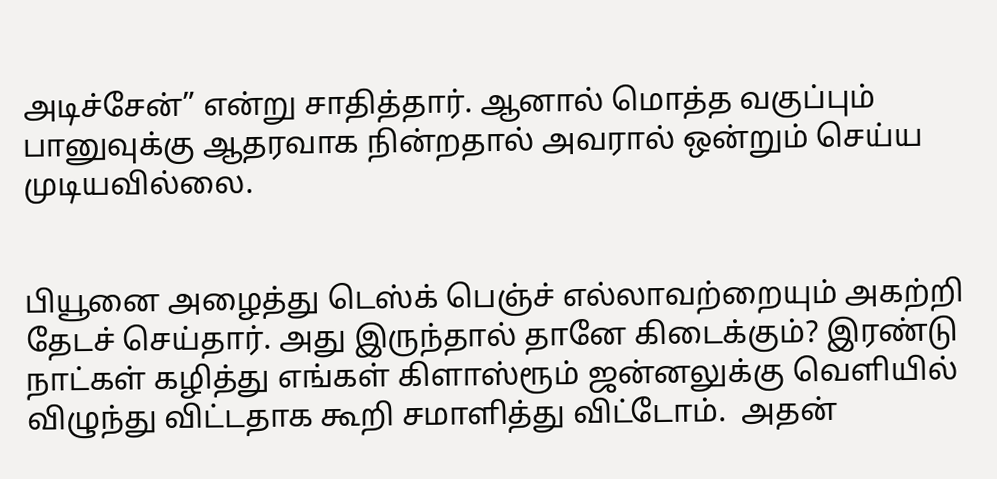அடிச்சேன்” என்று சாதித்தார். ஆனால் மொத்த வகுப்பும்  பானுவுக்கு ஆதரவாக நின்றதால் அவரால் ஒன்றும் செய்ய முடியவில்லை.


பியூனை அழைத்து டெஸ்க் பெஞ்ச் எல்லாவற்றையும் அகற்றி தேடச் செய்தார். அது இருந்தால் தானே கிடைக்கும்? இரண்டு நாட்கள் கழித்து எங்கள் கிளாஸ்ரூம் ஜன்னலுக்கு வெளியில் விழுந்து விட்டதாக கூறி சமாளித்து விட்டோம்.  அதன்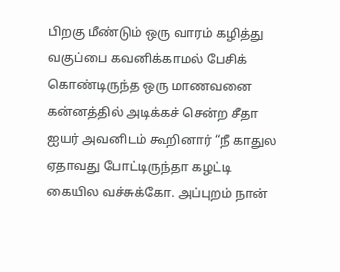பிறகு மீண்டும் ஒரு வாரம் கழித்து வகுப்பை கவனிக்காமல் பேசிக் கொண்டிருந்த ஒரு மாணவனை கன்னத்தில் அடிக்கச் சென்ற சீதா ஐயர் அவனிடம் கூறினார் “நீ காதுல ஏதாவது போட்டிருந்தா கழட்டி கையில வச்சுக்கோ. அப்புறம் நான்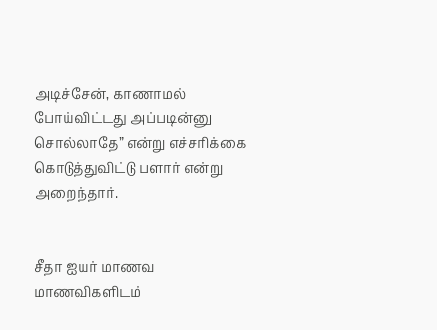அடிச்சேன், காணாமல் போய்விட்டது அப்படின்னு சொல்லாதே” என்று எச்சரிக்கை கொடுத்துவிட்டு பளார் என்று அறைந்தார்.


சீதா ஐயர் மாணவ மாணவிகளிடம்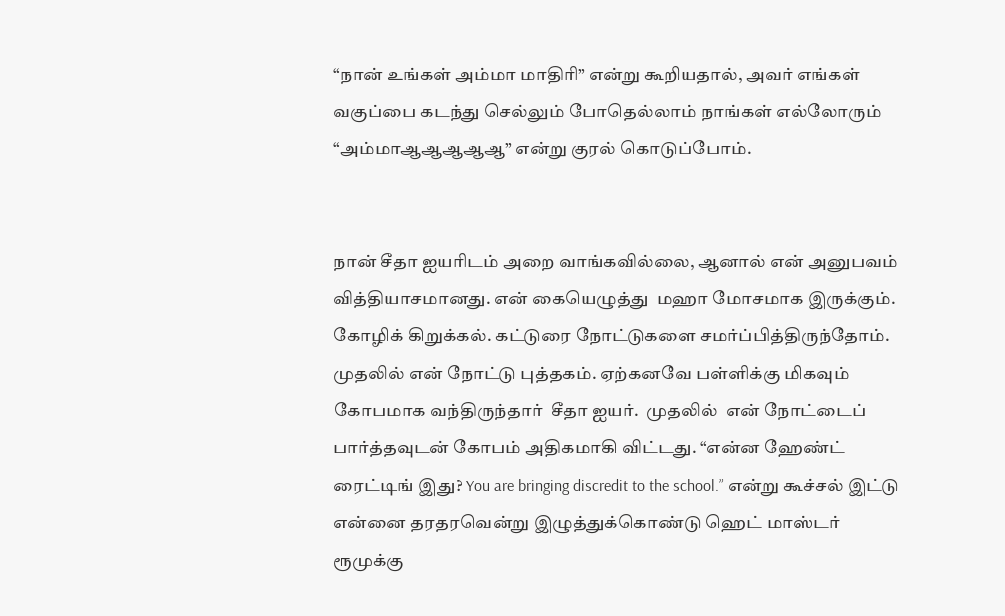“நான் உங்கள் அம்மா மாதிரி” என்று கூறியதால், அவர் எங்கள் வகுப்பை கடந்து செல்லும் போதெல்லாம் நாங்கள் எல்லோரும் “அம்மாஆஆஆஆஆ” என்று குரல் கொடுப்போம்.


நான் சீதா ஐயரிடம் அறை வாங்கவில்லை, ஆனால் என் அனுபவம் வித்தியாசமானது. என் கையெழுத்து  மஹா மோசமாக இருக்கும். கோழிக் கிறுக்கல். கட்டுரை நோட்டுகளை சமர்ப்பித்திருந்தோம். முதலில் என் நோட்டு புத்தகம். ஏற்கனவே பள்ளிக்கு மிகவும் கோபமாக வந்திருந்தார்  சீதா ஐயர்.  முதலில்  என் நோட்டைப் பார்த்தவுடன் கோபம் அதிகமாகி விட்டது. “என்ன ஹேண்ட் ரைட்டிங் இது? You are bringing discredit to the school.” என்று கூச்சல் இட்டு என்னை தரதரவென்று இழுத்துக்கொண்டு ஹெட் மாஸ்டர் ரூமுக்கு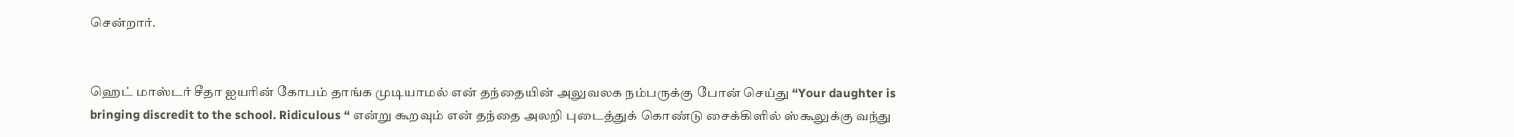சென்றார்.


ஹெட் மாஸ்டர் சீதா ஐயரின் கோபம் தாங்க முடியாமல் என் தந்தையின் அலுவலக நம்பருக்கு போன் செய்து “Your daughter is bringing discredit to the school. Ridiculous “ என்று கூறவும் என் தந்தை அலறி புடைத்துக் கொண்டு சைக்கிளில் ஸ்கூலுக்கு வந்து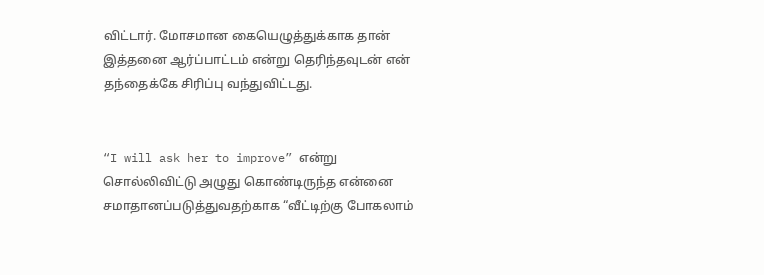விட்டார். மோசமான கையெழுத்துக்காக தான் இத்தனை ஆர்ப்பாட்டம் என்று தெரிந்தவுடன் என் தந்தைக்கே சிரிப்பு வந்துவிட்டது.


“I will ask her to improve” என்று சொல்லிவிட்டு அழுது கொண்டிருந்த என்னை சமாதானப்படுத்துவதற்காக “வீட்டிற்கு போகலாம்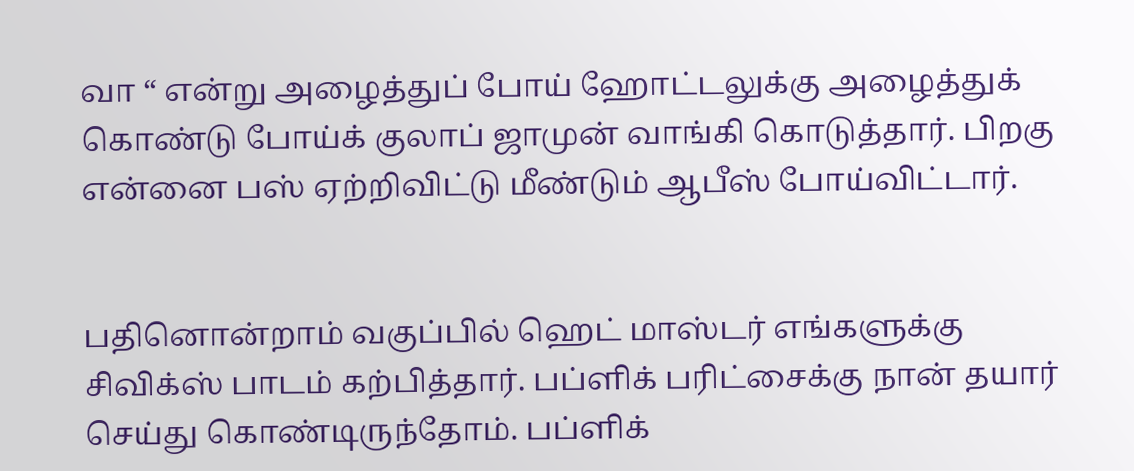வா “ என்று அழைத்துப் போய் ஹோட்டலுக்கு அழைத்துக் கொண்டு போய்க் குலாப் ஜாமுன் வாங்கி கொடுத்தார். பிறகு என்னை பஸ் ஏற்றிவிட்டு மீண்டும் ஆபீஸ் போய்விட்டார்.


பதினொன்றாம் வகுப்பில் ஹெட் மாஸ்டர் எங்களுக்கு சிவிக்ஸ் பாடம் கற்பித்தார். பப்ளிக் பரிட்சைக்கு நான் தயார் செய்து கொண்டிருந்தோம். பப்ளிக்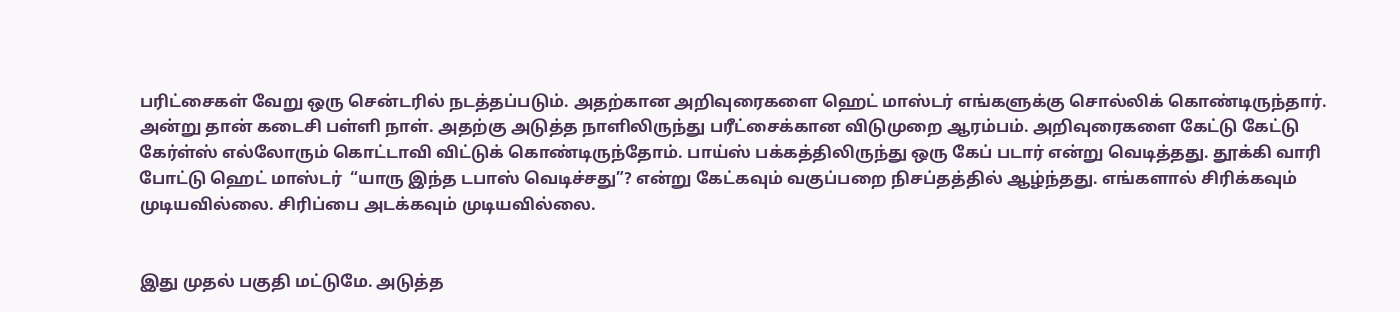பரிட்சைகள் வேறு ஒரு சென்டரில் நடத்தப்படும். அதற்கான அறிவுரைகளை ஹெட் மாஸ்டர் எங்களுக்கு சொல்லிக் கொண்டிருந்தார். அன்று தான் கடைசி பள்ளி நாள். அதற்கு அடுத்த நாளிலிருந்து பரீட்சைக்கான விடுமுறை ஆரம்பம். அறிவுரைகளை கேட்டு கேட்டு கேர்ள்ஸ் எல்லோரும் கொட்டாவி விட்டுக் கொண்டிருந்தோம். பாய்ஸ் பக்கத்திலிருந்து ஒரு கேப் படார் என்று வெடித்தது. தூக்கி வாரி போட்டு ஹெட் மாஸ்டர்  “யாரு இந்த டபாஸ் வெடிச்சது”? என்று கேட்கவும் வகுப்பறை நிசப்தத்தில் ஆழ்ந்தது. எங்களால் சிரிக்கவும் முடியவில்லை. சிரிப்பை அடக்கவும் முடியவில்லை.


இது முதல் பகுதி மட்டுமே. அடுத்த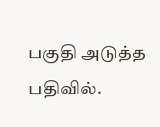பகுதி அடுத்த பதிவில்.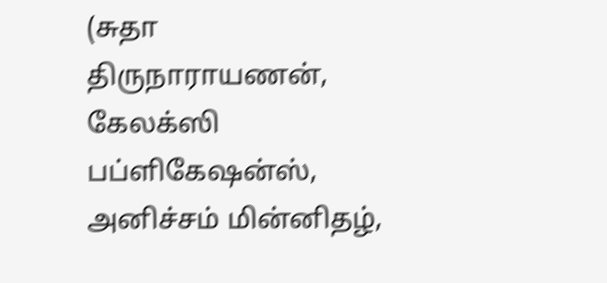(சுதா திருநாராயணன், கேலக்ஸி பப்ளிகேஷன்ஸ், அனிச்சம் மின்னிதழ்,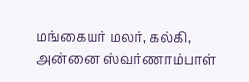மங்கையர் மலர், கல்கி, அன்னை ஸ்வர்ணாம்பாள்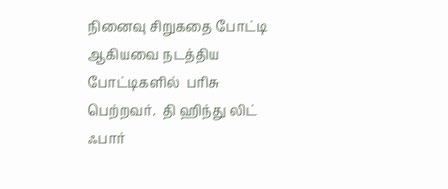நினைவு சிறுகதை போட்டி ஆகியவை நடத்திய போட்டிகளில்  பரிசு பெற்றவர்.  தி ஹிந்து லிட் ஃபார்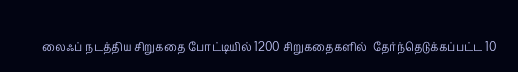லைஃப் நடத்திய சிறுகதை போட்டியில் 1200 சிறுகதைகளில்  தேர்ந்தெடுக்கப்பட்ட 10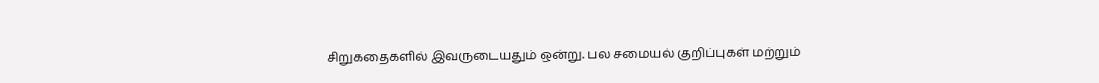சிறுகதைகளில் இவருடையதும் ஒன்று. பல சமையல் குறிப்புகள் மற்றும்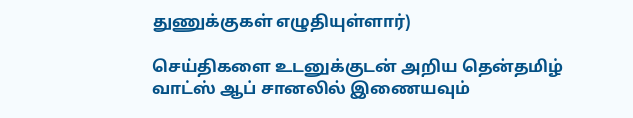துணுக்குகள் எழுதியுள்ளார்)

செய்திகளை உடனுக்குடன் அறிய தென்தமிழ் வாட்ஸ் ஆப் சானலில் இணையவும்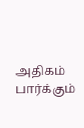அதிகம் பார்க்கும்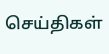செய்திகள்